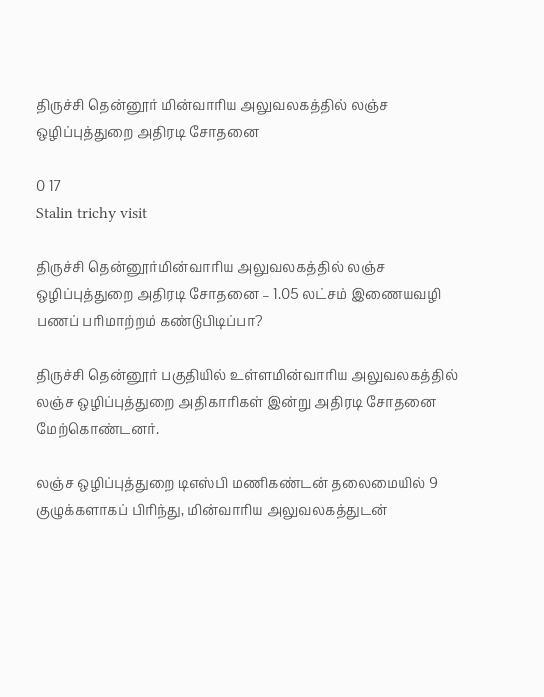திருச்சி தென்னூர் மின்வாரிய அலுவலகத்தில் லஞ்ச ஒழிப்புத்துறை அதிரடி சோதனை

0 17
Stalin trichy visit

திருச்சி தென்னூர்மின்வாரிய அலுவலகத்தில் லஞ்ச ஒழிப்புத்துறை அதிரடி சோதனை – 1.05 லட்சம் இணையவழி பணப் பரிமாற்றம் கண்டுபிடிப்பா?

திருச்சி தென்னூர் பகுதியில் உள்ளமின்வாரிய அலுவலகத்தில் லஞ்ச ஒழிப்புத்துறை அதிகாரிகள் இன்று அதிரடி சோதனை மேற்கொண்டனர்.

லஞ்ச ஒழிப்புத்துறை டிஎஸ்பி மணிகண்டன் தலைமையில் 9 குழுக்களாகப் பிரிந்து, மின்வாரிய அலுவலகத்துடன்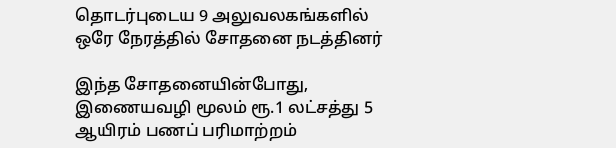தொடர்புடைய 9 அலுவலகங்களில் ஒரே நேரத்தில் சோதனை நடத்தினர்

இந்த சோதனையின்போது, இணையவழி மூலம் ரூ.1 லட்சத்து 5 ஆயிரம் பணப் பரிமாற்றம்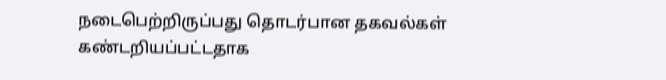நடைபெற்றிருப்பது தொடர்பான தகவல்கள் கண்டறியப்பட்டதாக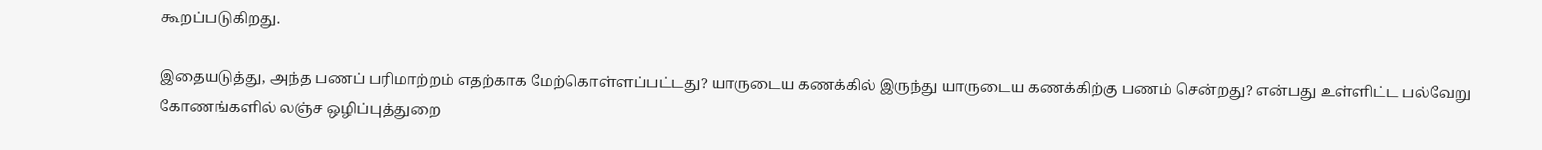கூறப்படுகிறது.

இதையடுத்து, அந்த பணப் பரிமாற்றம் எதற்காக மேற்கொள்ளப்பட்டது? யாருடைய கணக்கில் இருந்து யாருடைய கணக்கிற்கு பணம் சென்றது? என்பது உள்ளிட்ட பல்வேறு கோணங்களில் லஞ்ச ஒழிப்புத்துறை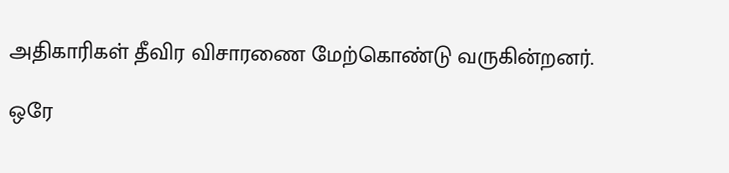அதிகாரிகள் தீவிர விசாரணை மேற்கொண்டு வருகின்றனர்.

ஒரே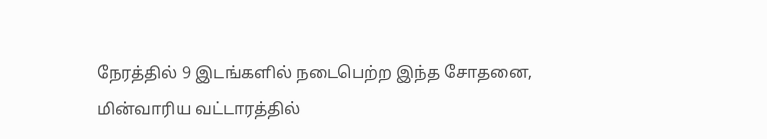நேரத்தில் 9 இடங்களில் நடைபெற்ற இந்த சோதனை, மின்வாரிய வட்டாரத்தில்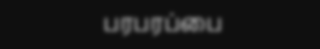பரபரப்பை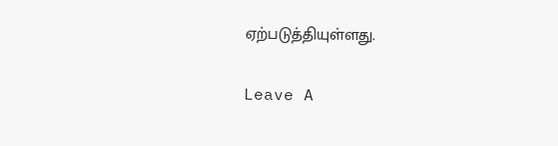ஏற்படுத்தியுள்ளது.

Leave A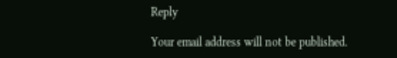Reply

Your email address will not be published.